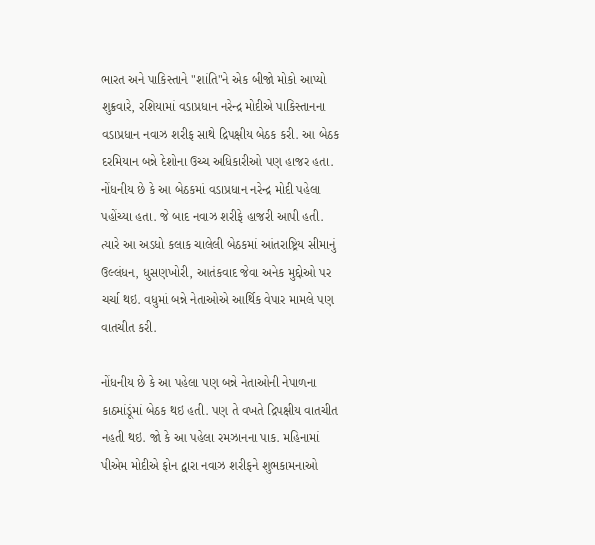ભારત અને પાકિસ્તાને "શાંતિ"ને એક બીજો મોકો આપ્યો
શુક્રવારે, રશિયામાં વડાપ્રધાન નરેન્દ્ર મોદીએ પાકિસ્તાનના વડાપ્રધાન નવાઝ શરીફ સાથે દ્રિપક્ષીય બેઠક કરી. આ બેઠક દરમિયાન બન્ને દેશોના ઉચ્ચ અધિકારીઓ પણ હાજર હતા. નોંધનીય છે કે આ બેઠકમાં વડાપ્રધાન નરેન્દ્ર મોદી પહેલા પહોંચ્યા હતા. જે બાદ નવાઝ શરીફે હાજરી આપી હતી.
ત્યારે આ અડધો કલાક ચાલેલી બેઠકમાં આંતરાષ્ટ્રિય સીમાનું ઉલ્લંધન, ધુસણખોરી, આતંકવાદ જેવા અનેક મુદ્દોઓ પર ચર્ચા થઇ. વધુમાં બન્ને નેતાઓએ આર્થિક વેપાર મામલે પણ વાતચીત કરી.

નોંધનીય છે કે આ પહેલા પણ બન્ને નેતાઓની નેપાળના કાઠમાંડૂંમાં બેઠક થઇ હતી. પણ તે વખતે દ્રિપક્ષીય વાતચીત નહતી થઇ. જો કે આ પહેલા રમઝાનના પાક. મહિનામાં પીએમ મોદીએ ફોન દ્વારા નવાઝ શરીફને શુભકામનાઓ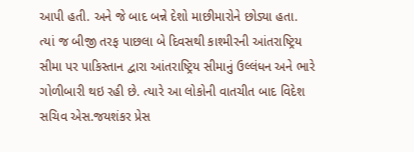આપી હતી. અને જે બાદ બન્ને દેશો માછીમારોને છોડ્યા હતા.
ત્યાં જ બીજી તરફ પાછલા બે દિવસથી કાશ્મીરની આંતરાષ્ટ્રિય સીમા પર પાકિસ્તાન દ્વારા આંતરાષ્ટ્રિય સીમાનું ઉલ્લંધન અને ભારે ગોળીબારી થઇ રહી છે. ત્યારે આ લોકોની વાતચીત બાદ વિદેશ સચિવ એસ.જયશંકર પ્રેસ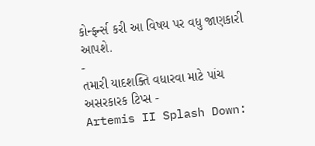કોન્ફર્ન્સ કરી આ વિષય પર વધુ જાણકારી આપશે.
-
તમારી યાદશક્તિ વધારવા માટે પાંચ અસરકારક ટિપ્સ -
Artemis II Splash Down: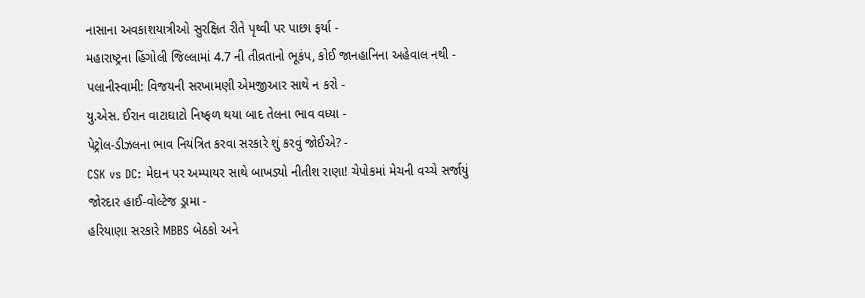નાસાના અવકાશયાત્રીઓ સુરક્ષિત રીતે પૃથ્વી પર પાછા ફર્યા -
મહારાષ્ટ્રના હિંગોલી જિલ્લામાં 4.7 ની તીવ્રતાનો ભૂકંપ, કોઈ જાનહાનિના અહેવાલ નથી -
પલાનીસ્વામી: વિજયની સરખામણી એમજીઆર સાથે ન કરો -
યુ.એસ. ઈરાન વાટાઘાટો નિષ્ફળ થયા બાદ તેલના ભાવ વધ્યા -
પેટ્રોલ-ડીઝલના ભાવ નિયંત્રિત કરવા સરકારે શું કરવું જોઈએ? -
CSK vs DC: મેદાન પર અમ્પાયર સાથે બાખડ્યો નીતીશ રાણા! ચેપોકમાં મેચની વચ્ચે સર્જાયું જોરદાર હાઈ-વોલ્ટેજ ડ્રામા -
હરિયાણા સરકારે MBBS બેઠકો અને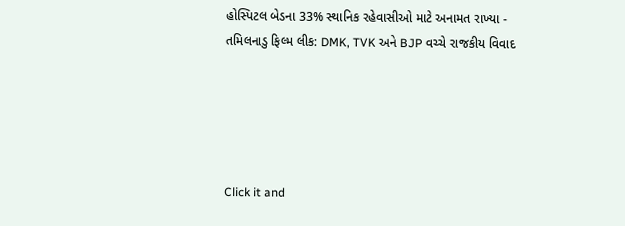હોસ્પિટલ બેડના 33% સ્થાનિક રહેવાસીઓ માટે અનામત રાખ્યા -
તમિલનાડુ ફિલ્મ લીક: DMK, TVK અને BJP વચ્ચે રાજકીય વિવાદ





Click it and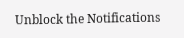Unblock the Notifications